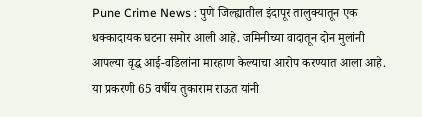Pune Crime News : पुणे जिल्ह्यातील इंदापूर तालुक्यातून एक धक्कादायक घटना समोर आली आहे. जमिनीच्या वादातून दोन मुलांनी आपल्या वृद्ध आई-वडिलांना मारहाण केल्याचा आरोप करण्यात आला आहे. या प्रकरणी 65 वर्षीय तुकाराम राऊत यांनी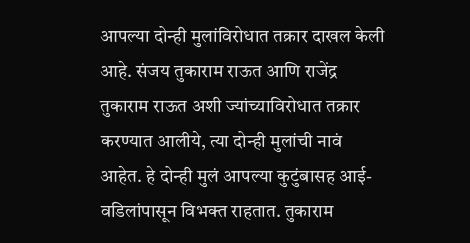आपल्या दोन्ही मुलांविरोधात तक्रार दाखल केली आहे. संजय तुकाराम राऊत आणि राजेंद्र तुकाराम राऊत अशी ज्यांच्याविरोधात तक्रार करण्यात आलीये, त्या दोन्ही मुलांची नावं आहेत. हे दोन्ही मुलं आपल्या कुटुंबासह आई-वडिलांपासून विभक्त राहतात. तुकाराम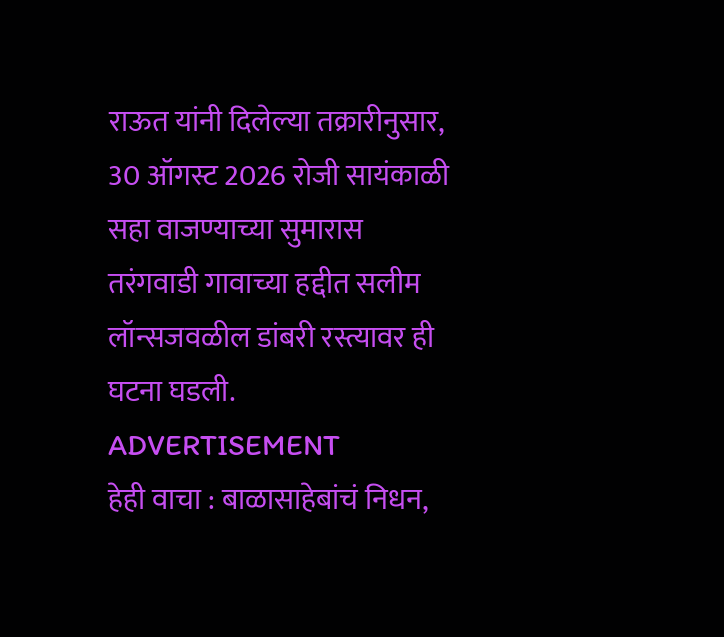राऊत यांनी दिलेल्या तक्रारीनुसार, 30 ऑगस्ट 2026 रोजी सायंकाळी सहा वाजण्याच्या सुमारास तरंगवाडी गावाच्या हद्दीत सलीम लॉन्सजवळील डांबरी रस्त्यावर ही घटना घडली.
ADVERTISEMENT
हेही वाचा : बाळासाहेबांचं निधन,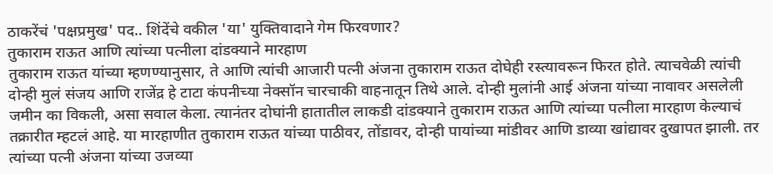ठाकरेंचं 'पक्षप्रमुख' पद.. शिंदेंचे वकील 'या' युक्तिवादाने गेम फिरवणार?
तुकाराम राऊत आणि त्यांच्या पत्नीला दांडक्याने मारहाण
तुकाराम राऊत यांच्या म्हणण्यानुसार, ते आणि त्यांची आजारी पत्नी अंजना तुकाराम राऊत दोघेही रस्त्यावरून फिरत होते. त्याचवेळी त्यांची दोन्ही मुलं संजय आणि राजेंद्र हे टाटा कंपनीच्या नेक्सॉन चारचाकी वाहनातून तिथे आले. दोन्ही मुलांनी आई अंजना यांच्या नावावर असलेली जमीन का विकली, असा सवाल केला. त्यानंतर दोघांनी हातातील लाकडी दांडक्याने तुकाराम राऊत आणि त्यांच्या पत्नीला मारहाण केल्याचं तक्रारीत म्हटलं आहे. या मारहाणीत तुकाराम राऊत यांच्या पाठीवर, तोंडावर, दोन्ही पायांच्या मांडीवर आणि डाव्या खांद्यावर दुखापत झाली. तर त्यांच्या पत्नी अंजना यांच्या उजव्या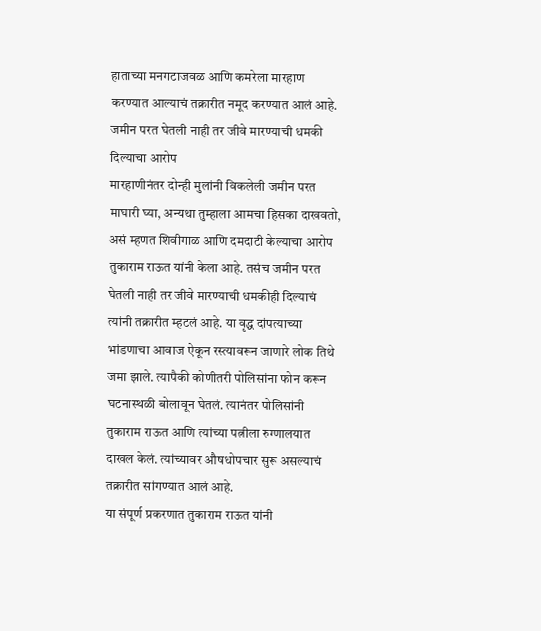हाताच्या मनगटाजवळ आणि कमरेला मारहाण करण्यात आल्याचं तक्रारीत नमूद करण्यात आलं आहे.
जमीन परत घेतली नाही तर जीवे मारण्याची धमकी दिल्याचा आरोप
मारहाणीनंतर दोन्ही मुलांनी विकलेली जमीन परत माघारी घ्या, अन्यथा तुम्हाला आमचा हिसका दाखवतो, असं म्हणत शिवीगाळ आणि दमदाटी केल्याचा आरोप तुकाराम राऊत यांनी केला आहे. तसंच जमीन परत घेतली नाही तर जीवे मारण्याची धमकीही दिल्याचं त्यांनी तक्रारीत म्हटलं आहे. या वृद्ध दांपत्याच्या भांडणाचा आवाज ऐकून रस्त्यावरून जाणारे लोक तिथे जमा झाले. त्यापैकी कोणीतरी पोलिसांना फोन करून घटनास्थळी बोलावून घेतलं. त्यानंतर पोलिसांनी तुकाराम राऊत आणि त्यांच्या पत्नीला रुग्णालयात दाखल केलं. त्यांच्यावर औषधोपचार सुरू असल्याचं तक्रारीत सांगण्यात आलं आहे.
या संपूर्ण प्रकरणात तुकाराम राऊत यांनी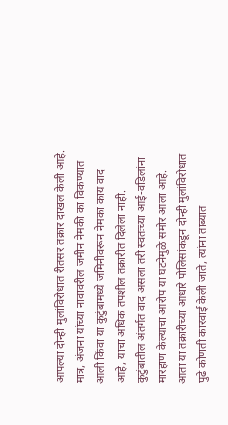आपल्या दोन्ही मुलांविरोधात रीतसर तक्रार दाखल केली आहे. मात्र, अंजना यांच्या नावावरील जमीन नेमकी का विकण्यात आली किंवा या कुटुंबामध्ये जमिनीवरून नेमका काय वाद आहे, याचा अधिक तपशील तक्रारीत दिलेला नाही. कुटुंबातील अंतर्गत वाद असला तरी स्वतःच्या आई-वडिलांना मारहाण केल्याचा आरोप या घटनेमुळे समोर आला आहे. आता या तक्रारीच्या आधारे पोलिसांकडून दोन्ही मुलांविरोधात पुढे कोणती कारवाई केली जाते, त्यांना ताब्यात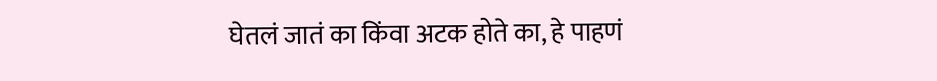घेतलं जातं का किंवा अटक होते का, हे पाहणं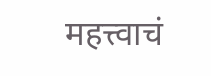महत्त्वाचं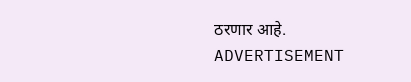ठरणार आहे.
ADVERTISEMENT